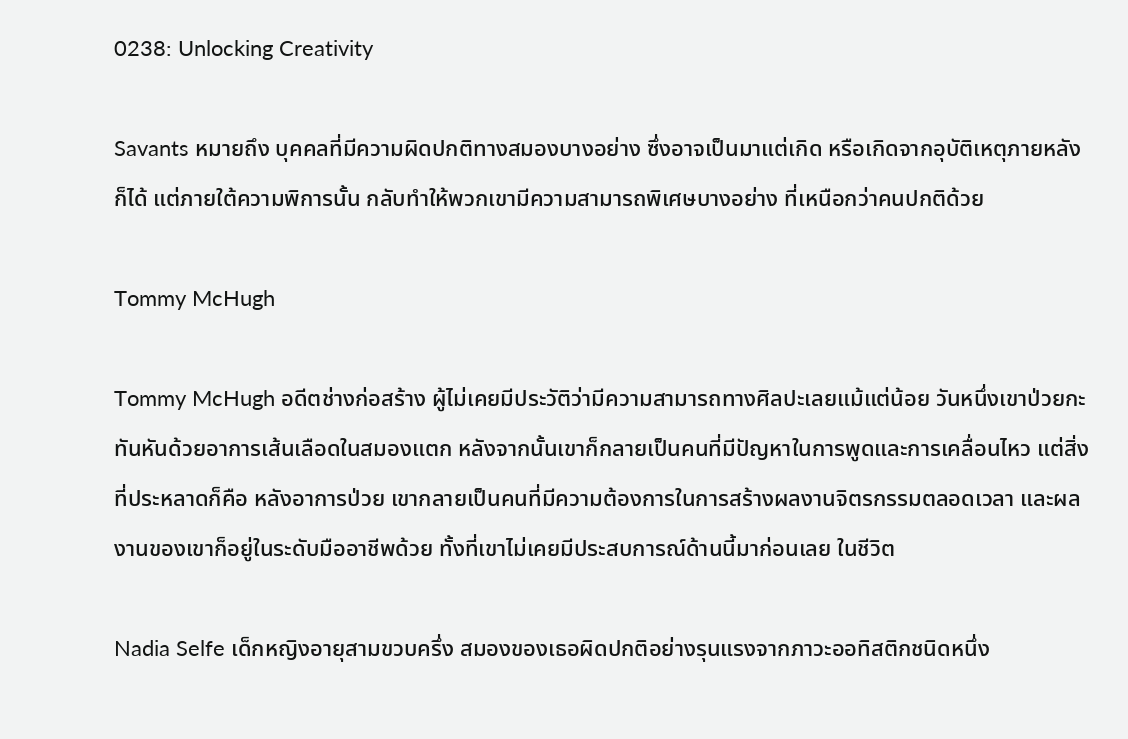0238: Unlocking Creativity

Savants หมายถึง บุคคลที่มีความผิดปกติทางสมองบางอย่าง ซึ่งอาจเป็นมาแต่เกิด หรือเกิดจากอุบัติเหตุภายหลังก็ได้ แต่ภายใต้ความพิการนั้น กลับทำให้พวกเขามีความสามารถพิเศษบางอย่าง ที่เหนือกว่าคนปกติด้วย

Tommy McHugh

Tommy McHugh อดีตช่างก่อสร้าง ผู้ไม่เคยมีประวัติว่ามีความสามารถทางศิลปะเลยแม้แต่น้อย วันหนึ่งเขาป่วยกะทันหันด้วยอาการเส้นเลือดในสมองแตก หลังจากนั้นเขาก็กลายเป็นคนที่มีปัญหาในการพูดและการเคลื่อนไหว แต่สิ่งที่ประหลาดก็คือ หลังอาการป่วย เขากลายเป็นคนที่มีความต้องการในการสร้างผลงานจิตรกรรมตลอดเวลา และผลงานของเขาก็อยู่ในระดับมืออาชีพด้วย ทั้งที่เขาไม่เคยมีประสบการณ์ด้านนี้มาก่อนเลย ในชีวิต

Nadia Selfe เด็กหญิงอายุสามขวบครึ่ง สมองของเธอผิดปกติอย่างรุนแรงจากภาวะออทิสติกชนิดหนึ่ง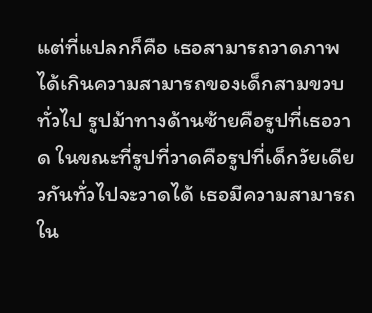แต่ที่แปลกก็คือ เธอสามารถวาดภาพได้เกินความสามารถของเด็กสามขวบทั่วไป รูปม้าทางด้านซ้ายคือรูปที่เธอวาด ในขณะที่รูปที่วาดคือรูปที่เด็กวัยเดียวกันทั่วไปจะวาดได้ เธอมีความสามารถใน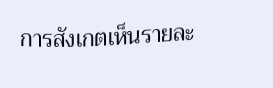การสังเกตเห็นรายละ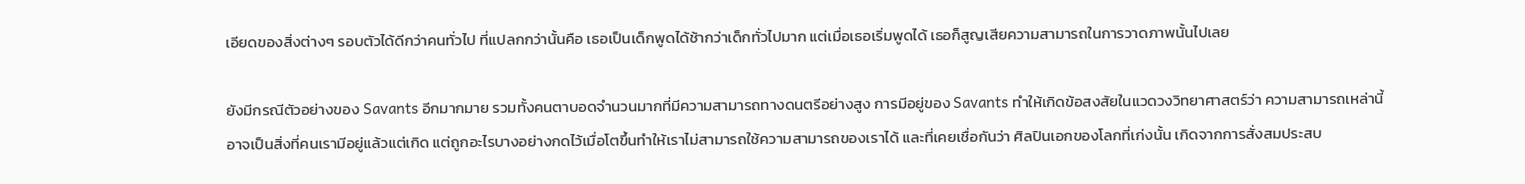เอียดของสิ่งต่างๆ รอบตัวได้ดีกว่าคนทั่วไป ที่แปลกกว่านั้นคือ เธอเป็นเด็กพูดได้ช้ากว่าเด็กทั่วไปมาก แต่เมื่อเธอเริ่มพูดได้ เธอก็สูญเสียความสามารถในการวาดภาพนั้นไปเลย

ยังมีกรณีตัวอย่างของ Savants อีกมากมาย รวมทั้งคนตาบอดจำนวนมากที่มีความสามารถทางดนตรีอย่างสูง การมีอยู่ของ Savants ทำให้เกิดข้อสงสัยในแวดวงวิทยาศาสตร์ว่า ความสามารถเหล่านี้อาจเป็นสิ่งที่คนเรามีอยู่แล้วแต่เกิด แต่ถูกอะไรบางอย่างกดไว้เมื่อโตขึ้นทำให้เราไม่สามารถใช้ความสามารถของเราได้ และที่เคยเชื่อกันว่า ศิลปินเอกของโลกที่เก่งนั้น เกิดจากการสั่งสมประสบ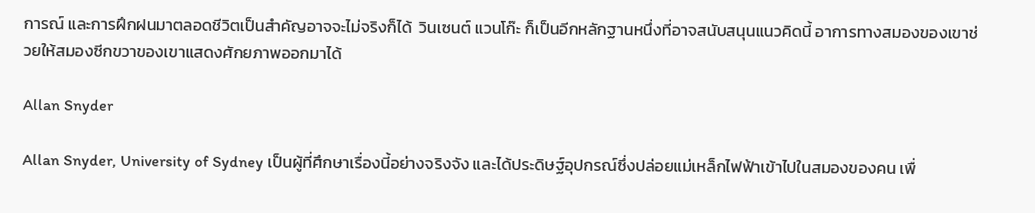การณ์ และการฝึกฝนมาตลอดชีวิตเป็นสำคัญอาจจะไม่จริงก็ได้  วินเซนต์ แวนโก๊ะ ก็เป็นอีกหลักฐานหนึ่งที่อาจสนับสนุนแนวคิดนี้ อาการทางสมองของเขาช่วยให้สมองซีกขวาของเขาแสดงศักยภาพออกมาได้

Allan Snyder

Allan Snyder, University of Sydney เป็นผู้ที่ศึกษาเรื่องนี้อย่างจริงจัง และได้ประดิษฐ์อุปกรณ์ซึ่งปล่อยแม่เหล็กไฟฟ้าเข้าไปในสมองของคน เพื่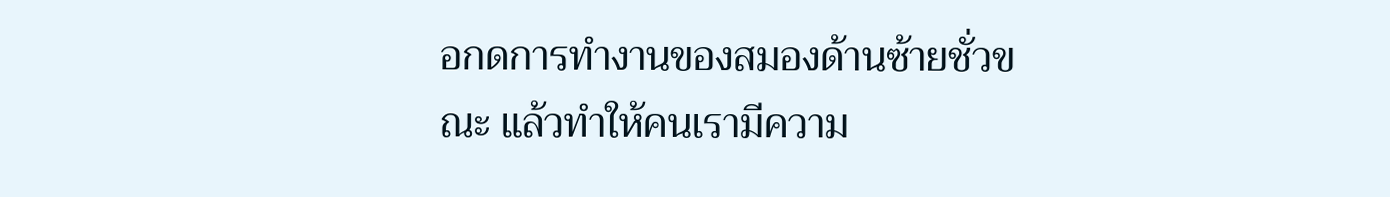อกดการทำงานของสมองด้านซ้ายชั่วขณะ แล้วทำให้คนเรามีความ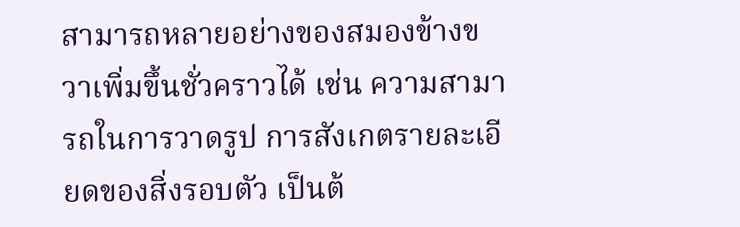สามารถหลายอย่างของสมองข้างขวาเพิ่มขึ้นชั่วคราวได้ เช่น ความสามารถในการวาดรูป การสังเกตรายละเอียดของสิ่งรอบตัว เป็นต้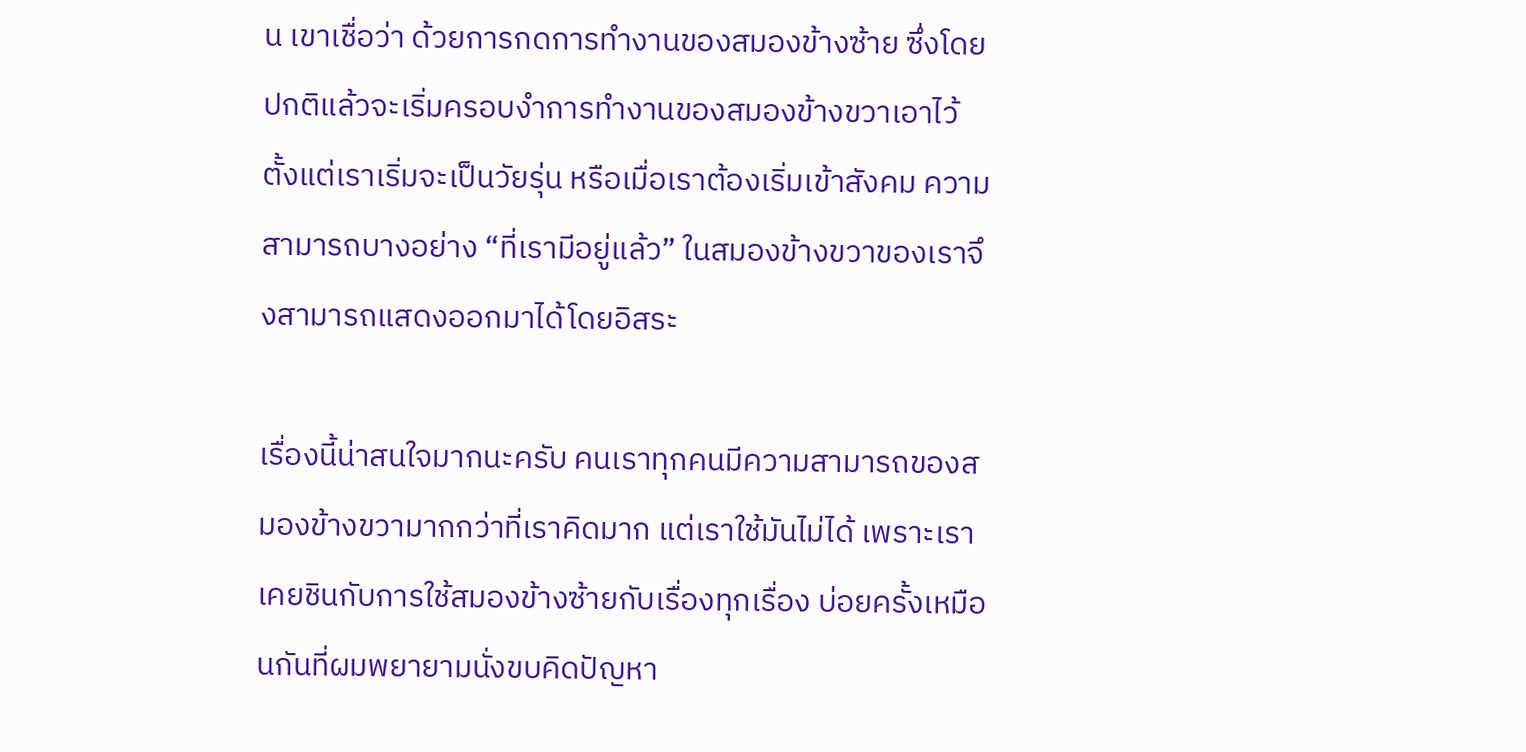น เขาเชื่อว่า ด้วยการกดการทำงานของสมองข้างซ้าย ซึ่งโดยปกติแล้วจะเริ่มครอบงำการทำงานของสมองข้างขวาเอาไว้ตั้งแต่เราเริ่มจะเป็นวัยรุ่น หรือเมื่อเราต้องเริ่มเข้าสังคม ความสามารถบางอย่าง “ที่เรามีอยู่แล้ว” ในสมองข้างขวาของเราจึงสามารถแสดงออกมาได้โดยอิสระ

เรื่องนี้น่าสนใจมากนะครับ คนเราทุกคนมีความสามารถของสมองข้างขวามากกว่าที่เราคิดมาก แต่เราใช้มันไม่ได้ เพราะเราเคยชินกับการใช้สมองข้างซ้ายกับเรื่องทุกเรื่อง บ่อยครั้งเหมือนกันที่ผมพยายามนั่งขบคิดปัญหา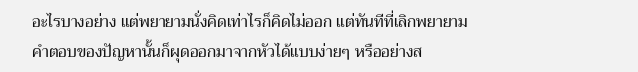อะไรบางอย่าง แต่พยายามนั่งคิดเท่าไรก็คิดไม่ออก แต่ทันทีที่เลิกพยายาม คำตอบของปัญหานั้นก็ผุดออกมาจากหัวได้แบบง่ายๆ หรืออย่างส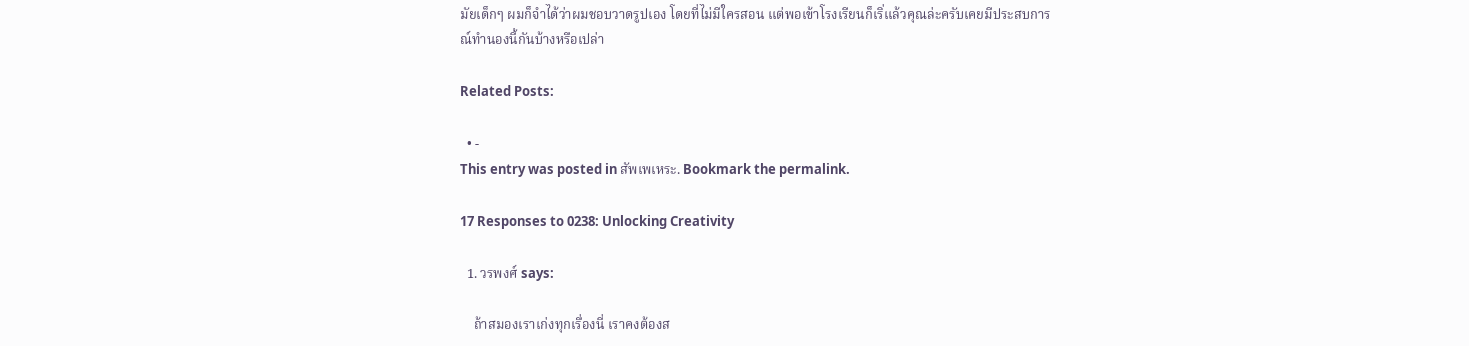มัยเด็กๆ ผมก็จำได้ว่าผมชอบวาดรูปเอง โดยที่ไม่มีใครสอน แต่พอเข้าโรงเรียนก็เริ่แล้วคุณล่ะครับเคยมีประสบการณ์ทำนองนี้กันบ้างหรือเปล่า

Related Posts:

  • -
This entry was posted in สัพเพเหระ. Bookmark the permalink.

17 Responses to 0238: Unlocking Creativity

  1. วรพงศ์ says:

    ถ้าสมองเราเก่งทุกเรื่องนี่ เราคงต้องส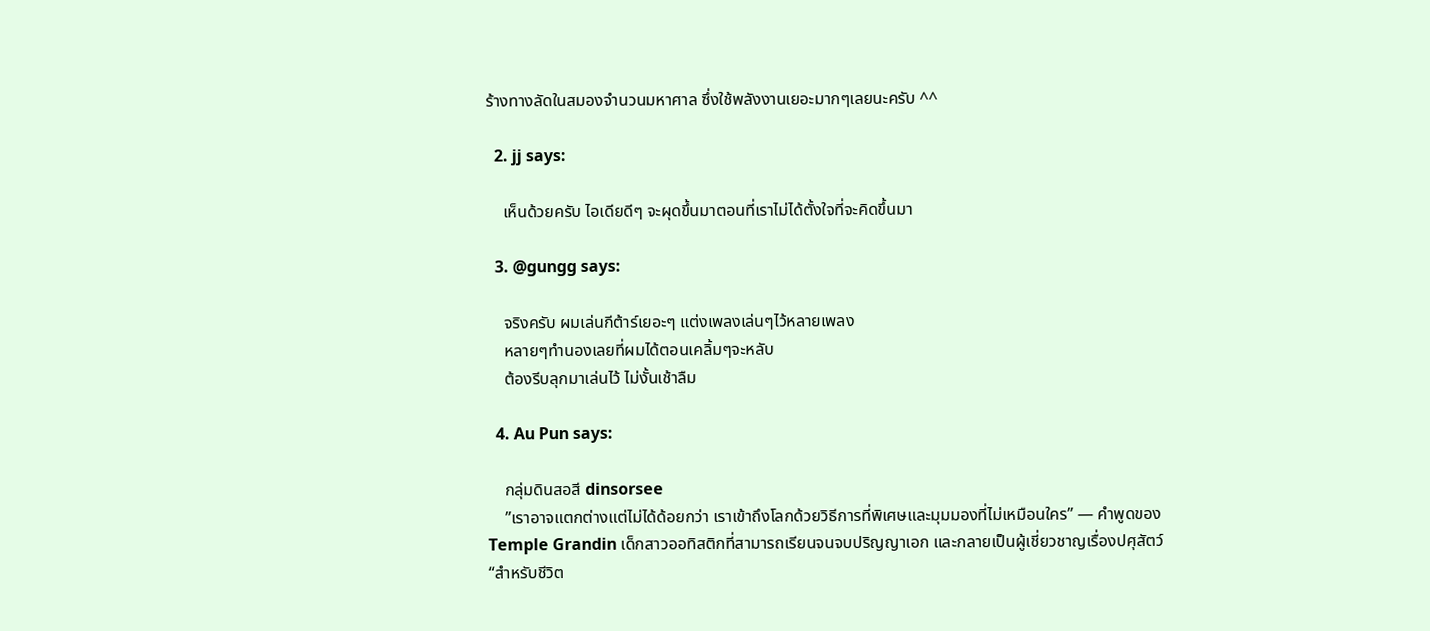ร้างทางลัดในสมองจำนวนมหาศาล ซึ่งใช้พลังงานเยอะมากๆเลยนะครับ ^^

  2. jj says:

    เห็นด้วยครับ ไอเดียดีๆ จะผุดขึ้นมาตอนที่เราไม่ได้ตั้งใจที่จะคิดขึ้นมา

  3. @gungg says:

    จริงครับ ผมเล่นกีต้าร์เยอะๆ แต่งเพลงเล่นๆไว้หลายเพลง
    หลายๆทำนองเลยที่ผมได้ตอนเคลิ้มๆจะหลับ
    ต้องรีบลุกมาเล่นไว้ ไม่งั้นเช้าลืม

  4. Au Pun says:

    กลุ่มดินสอสี dinsorsee
    ”เราอาจแตกต่างแต่ไม่ได้ด้อยกว่า เราเข้าถึงโลกด้วยวิธีการที่พิเศษและมุมมองที่ไม่เหมือนใคร” — คำพูดของ Temple Grandin เด็กสาวออทิสติกที่สามารถเรียนจนจบปริญญาเอก และกลายเป็นผู้เชี่ยวชาญเรื่องปศุสัตว์ “สำหรับชีวิต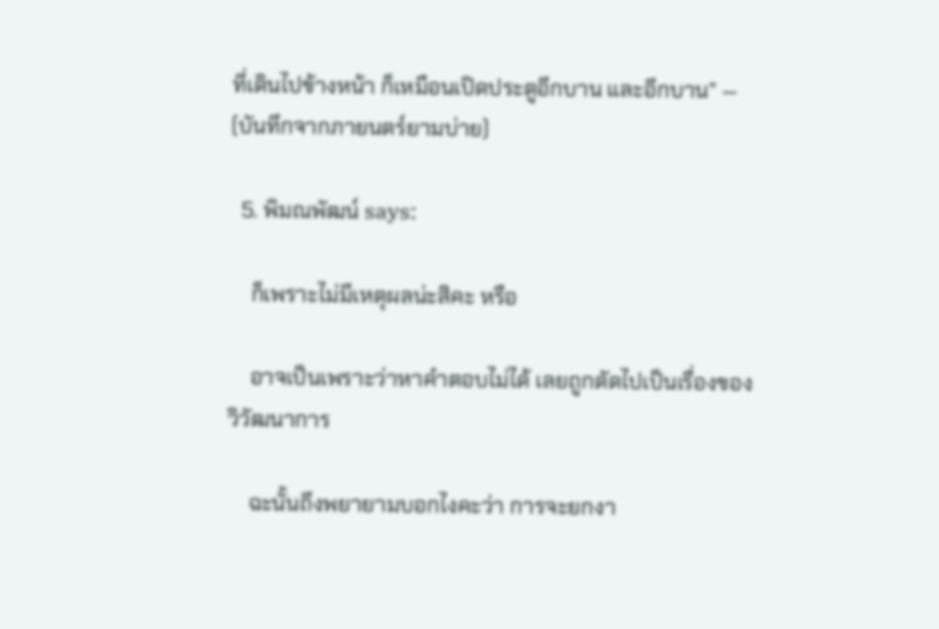ที่เดินไปข้างหน้า ก็เหมือนเปิดประตูอีกบาน และอีกบาน” — (บันทึกจากภายนตร์ยามบ่าย)

  5. พิมณพัฒน์ says:

    ก็เพราะไม่มีเหตุผลน่ะสิคะ หรือ

    อาจเป็นเพราะว่าหาคำตอบไม่ได้ เลยถูกตัดไปเป็นเรื่องของวิวัฒนาการ

    ฉะนั้นถึงพยายามบอกไงคะว่า การจะยกงา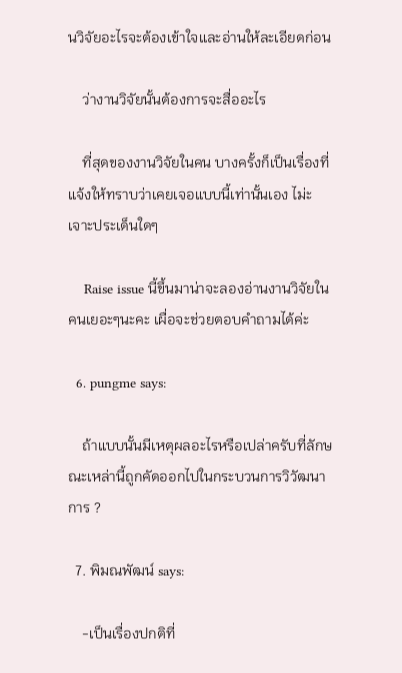นวิจัยอะไรจะต้องเข้าใจและอ่านให้ละเอียดก่อน

    ว่างานวิจัยนั้นต้องการจะสื่ออะไร

    ที่สุดของงานวิจัยในคน บางครั้งก็เป็นเรื่องที่แจ้งให้ทราบว่าเคยเจอแบบนี้เท่านั้นเอง ไม่ะเจาะประเด็นใดๆ

    Raise issue นี้ขึ้นมาน่าจะลองอ่านงานวิจัยในคนเยอะๆนะคะ เผื่อจะช่วยตอบคำถามได้ค่ะ

  6. pungme says:

    ถ้าแบบนั้นมีเหตุผลอะไรหรือเปล่าครับที่ลักษณะเหล่านี้ถูกคัดออกไปในกระบวนการวิวัฒนาการ ?

  7. พิมณพัฒน์ says:

    -เป็นเรื่องปกติที่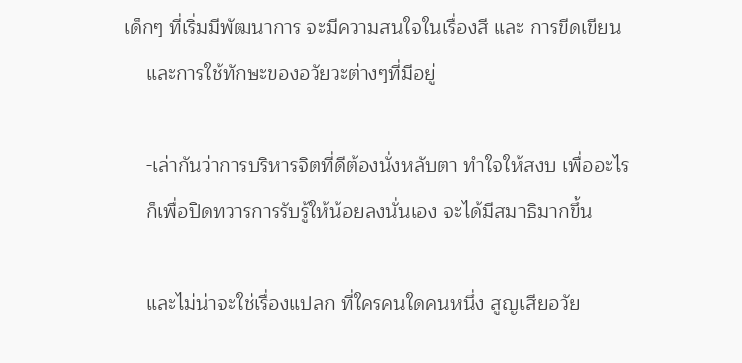เด็กๆ ที่เริ่มมีพัฒนาการ จะมีความสนใจในเรื่องสี และ การขีดเขียน
    และการใช้ทักษะของอวัยวะต่างๆที่มีอยู่

    -เล่ากันว่าการบริหารจิตที่ดีต้องนั่งหลับตา ทำใจให้สงบ เพื่ออะไร
    ก็เพื่อปิดทวารการรับรู้ให้น้อยลงนั่นเอง จะได้มีสมาธิมากขึ้น

    และไม่น่าจะใช่เรื่องแปลก ที่ใครคนใดคนหนึ่ง สูญเสียอวัย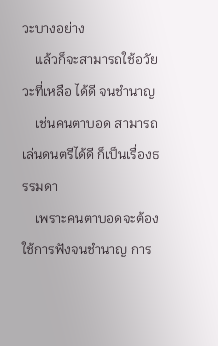วะบางอย่าง
    แล้วก็จะสามารถใช้อวัยวะที่เหลือ ได้ดี จนชำนาญ
    เช่นคนตาบอด สามารถเล่นดนตรีได้ดี ก็เป็นเรื่องธรรมดา
    เพราะคนตาบอดจะต้องใช้การฟังจนชำนาญ การ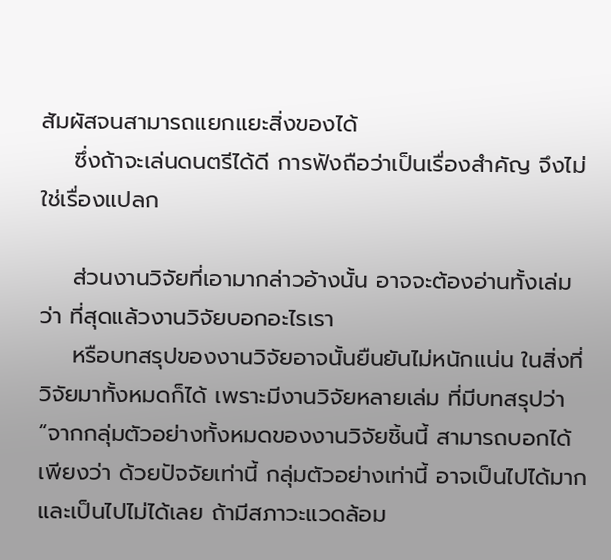สัมผัสจนสามารถแยกแยะสิ่งของได้
    ซึ่งถ้าจะเล่นดนตรีได้ดี การฟังถือว่าเป็นเรื่องสำคัญ จึงไม่ใช่เรื่องแปลก

    ส่วนงานวิจัยที่เอามากล่าวอ้างนั้น อาจจะต้องอ่านทั้งเล่มว่า ที่สุดแล้วงานวิจัยบอกอะไรเรา
    หรือบทสรุปของงานวิจัยอาจนั้นยืนยันไม่หนักแน่น ในสิ่งที่วิจัยมาทั้งหมดก็ได้ เพราะมีงานวิจัยหลายเล่ม ที่มีบทสรุปว่า “จากกลุ่มตัวอย่างทั้งหมดของงานวิจัยชิ้นนี้ สามารถบอกได้เพียงว่า ด้วยปัจจัยเท่านี้ กลุ่มตัวอย่างเท่านี้ อาจเป็นไปได้มาก และเป็นไปไม่ได้เลย ถ้ามีสภาวะแวดล้อม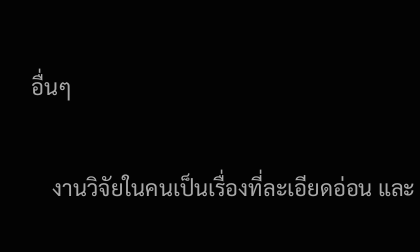อื่นๆ

    งานวิจัยในคนเป็นเรื่องที่ละเอียดอ่อน และ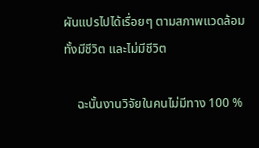ผันแปรไปได้เรื่อยๆ ตามสภาพแวดล้อมทั้งมีชีวิต และไม่มีชีวิต

    ฉะนั้นงานวิจัยในคนไม่มีทาง 100 %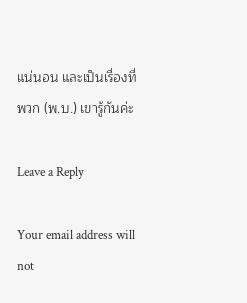แน่นอน และเป็นเรื่องที่พวก (พ.บ.) เขารู้กันค่ะ

Leave a Reply

Your email address will not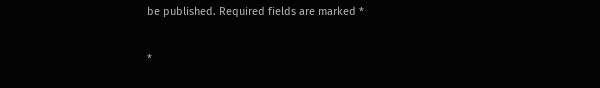be published. Required fields are marked *

*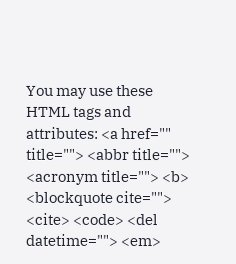You may use these HTML tags and attributes: <a href="" title=""> <abbr title=""> <acronym title=""> <b> <blockquote cite=""> <cite> <code> <del datetime=""> <em>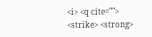<i> <q cite=""> <strike> <strong>